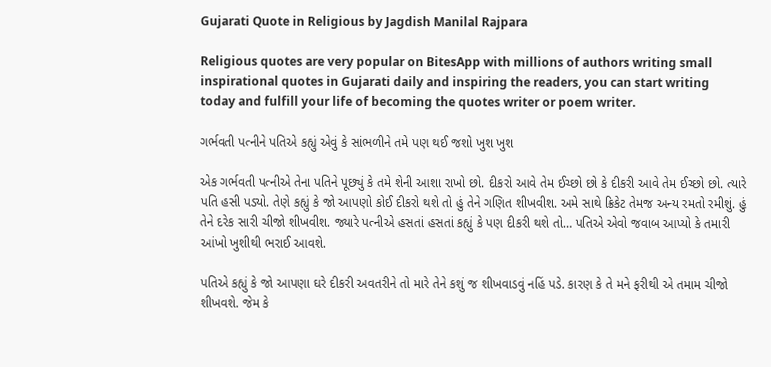Gujarati Quote in Religious by Jagdish Manilal Rajpara

Religious quotes are very popular on BitesApp with millions of authors writing small inspirational quotes in Gujarati daily and inspiring the readers, you can start writing today and fulfill your life of becoming the quotes writer or poem writer.

ગર્ભવતી પત્નીને પતિએ કહ્યું એવું કે સાંભળીને તમે પણ થઈ જશો ખુશ ખુશ

એક ગર્ભવતી પત્નીએ તેના પતિને પૂછ્યું કે તમે શેની આશા રાખો છો. દીકરો આવે તેમ ઈચ્છો છો કે દીકરી આવે તેમ ઈચ્છો છો. ત્યારે પતિ હસી પડ્યો. તેણે કહ્યું કે જો આપણો કોઈ દીકરો થશે તો હું તેને ગણિત શીખવીશ. અમે સાથે ક્રિકેટ તેમજ અન્ય રમતો રમીશું. હું તેને દરેક સારી ચીજો શીખવીશ. જ્યારે પત્નીએ હસતાં હસતાં કહ્યું કે પણ દીકરી થશે તો… પતિએ એવો જવાબ આપ્યો કે તમારી આંખો ખુશીથી ભરાઈ આવશે.

પતિએ કહ્યું કે જો આપણા ઘરે દીકરી અવતરીને તો મારે તેને કશું જ શીખવાડવું નહિં પડે. કારણ કે તે મને ફરીથી એ તમામ ચીજો શીખવશે. જેમ કે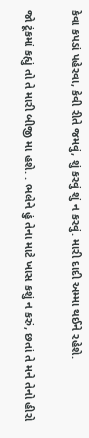કેવા કપડાં પહેરવા, કેવી રીતે જમવું, શું કરવું શું ન કરવું. મારી દાદી અમ્મા થઈને રહેશે.

જો ટૂંકમાં કહ્યું તો તે મારી બીજી મા હશે. . ભલેને હું તેના માટે ખાસ કશું ન કરું, છતાં તે મને તેનો હીરો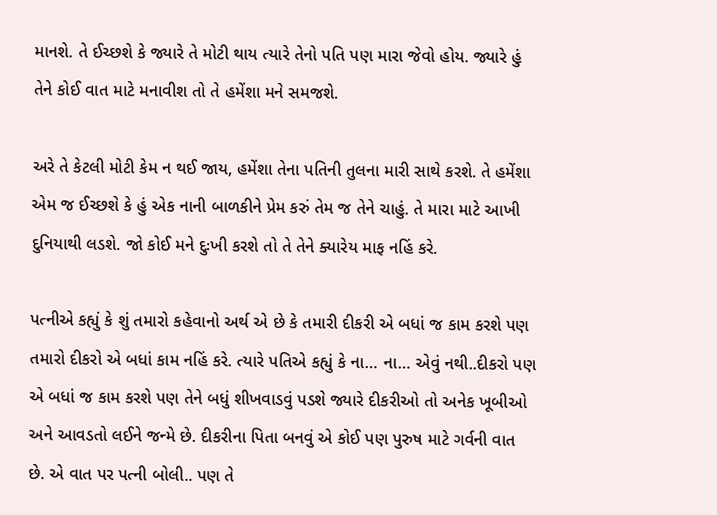માનશે. તે ઈચ્છશે કે જ્યારે તે મોટી થાય ત્યારે તેનો પતિ પણ મારા જેવો હોય. જ્યારે હું તેને કોઈ વાત માટે મનાવીશ તો તે હમેંશા મને સમજશે.

અરે તે કેટલી મોટી કેમ ન થઈ જાય, હમેંશા તેના પતિની તુલના મારી સાથે કરશે. તે હમેંશા એમ જ ઈચ્છશે કે હું એક નાની બાળકીને પ્રેમ કરું તેમ જ તેને ચાહું. તે મારા માટે આખી દુનિયાથી લડશે. જો કોઈ મને દુઃખી કરશે તો તે તેને ક્યારેય માફ નહિં કરે.

પત્નીએ કહ્યું કે શું તમારો કહેવાનો અર્થ એ છે કે તમારી દીકરી એ બધાં જ કામ કરશે પણ તમારો દીકરો એ બધાં કામ નહિં કરે. ત્યારે પતિએ કહ્યું કે ના… ના… એવું નથી..દીકરો પણ એ બધાં જ કામ કરશે પણ તેને બધું શીખવાડવું પડશે જ્યારે દીકરીઓ તો અનેક ખૂબીઓ અને આવડતો લઈને જન્મે છે. દીકરીના પિતા બનવું એ કોઈ પણ પુરુષ માટે ગર્વની વાત છે. એ વાત પર પત્ની બોલી.. પણ તે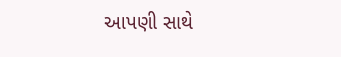આપણી સાથે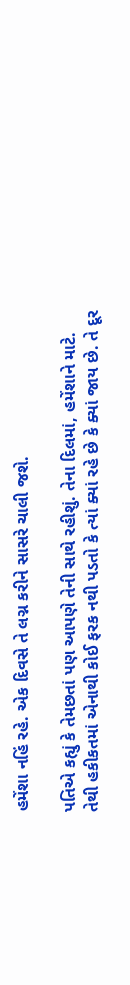હમેંશા નહિં રહે. એક દિવસે તે લગ્ન કરીને સાસરે ચાલી જશે.

પતિએ કહ્યું કે તેમછતાં પણ આપણે તેની સાથે રહીશું. તેના દિલમાં, હમેંશાને માટે. તેથી હકીકતમાં એનાથી કોઈ ફરક નથી પડતો કે ત્યાં ક્યાં રહે છે કે ક્યાં જાય છે. તે દૂર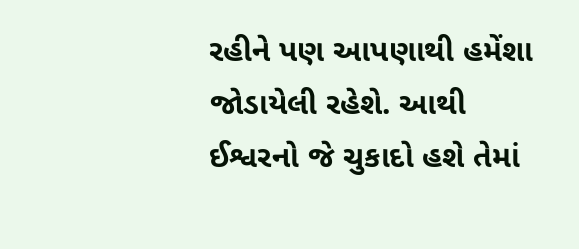રહીને પણ આપણાથી હમેંશા જોડાયેલી રહેશે. આથી ઈશ્વરનો જે ચુકાદો હશે તેમાં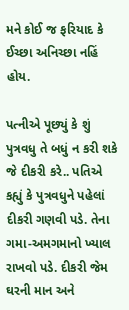મને કોઈ જ ફરિયાદ કે ઈચ્છા અનિચ્છા નહિં હોય.

પત્નીએ પૂછ્યું કે શું પુત્રવધુ તે બધું ન કરી શકે જે દીકરી કરે.. પતિએ કહ્યું કે પુત્રવધુને પહેલાં દીકરી ગણવી પડે. તેના ગમા-અમગમાનો ખ્યાલ રાખવો પડે. દીકરી જેમ ઘરની માન અને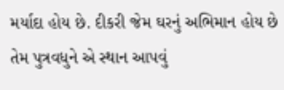મર્યાદા હોય છે. દીકરી જેમ ઘરનું અભિમાન હોય છે તેમ પુત્રવધુને એ સ્થાન આપવું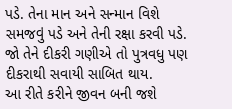પડે. તેના માન અને સન્માન વિશે સમજવું પડે અને તેની રક્ષા કરવી પડે. જો તેને દીકરી ગણીએ તો પુત્રવધુ પણ દીકરાથી સવાયી સાબિત થાય.
આ રીતે કરીને જીવન બની જશે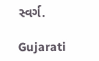સ્વર્ગ.

Gujarati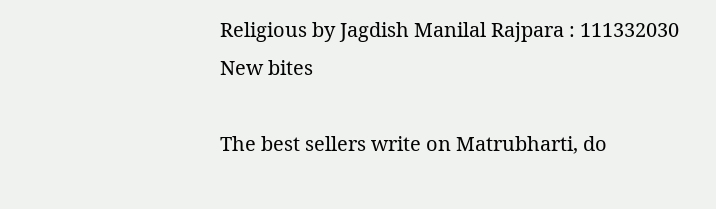Religious by Jagdish Manilal Rajpara : 111332030
New bites

The best sellers write on Matrubharti, do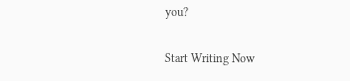you?

Start Writing Now